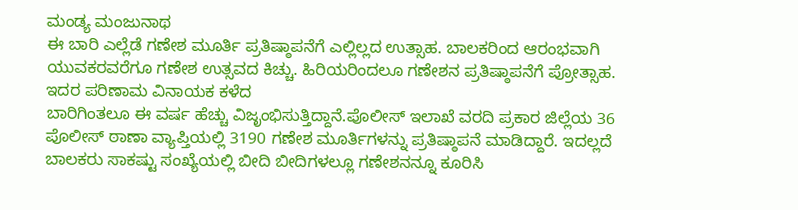ಮಂಡ್ಯ ಮಂಜುನಾಥ
ಈ ಬಾರಿ ಎಲ್ಲೆಡೆ ಗಣೇಶ ಮೂರ್ತಿ ಪ್ರತಿಷ್ಠಾಪನೆಗೆ ಎಲ್ಲಿಲ್ಲದ ಉತ್ಸಾಹ. ಬಾಲಕರಿಂದ ಆರಂಭವಾಗಿ ಯುವಕರವರೆಗೂ ಗಣೇಶ ಉತ್ಸವದ ಕಿಚ್ಚು. ಹಿರಿಯರಿಂದಲೂ ಗಣೇಶನ ಪ್ರತಿಷ್ಠಾಪನೆಗೆ ಪ್ರೋತ್ಸಾಹ. ಇದರ ಪರಿಣಾಮ ವಿನಾಯಕ ಕಳೆದ
ಬಾರಿಗಿಂತಲೂ ಈ ವರ್ಷ ಹೆಚ್ಚು ವಿಜೃಂಭಿಸುತ್ತಿದ್ದಾನೆ.ಪೊಲೀಸ್ ಇಲಾಖೆ ವರದಿ ಪ್ರಕಾರ ಜಿಲ್ಲೆಯ 36 ಪೊಲೀಸ್ ಠಾಣಾ ವ್ಯಾಪ್ತಿಯಲ್ಲಿ 3190 ಗಣೇಶ ಮೂರ್ತಿಗಳನ್ನು ಪ್ರತಿಷ್ಠಾಪನೆ ಮಾಡಿದ್ದಾರೆ. ಇದಲ್ಲದೆ ಬಾಲಕರು ಸಾಕಷ್ಟು ಸಂಖ್ಯೆಯಲ್ಲಿ ಬೀದಿ ಬೀದಿಗಳಲ್ಲೂ ಗಣೇಶನನ್ನೂ ಕೂರಿಸಿ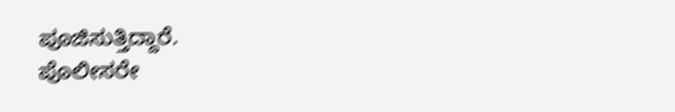ಪೂಜಿಸುತ್ತಿದ್ದಾರೆ.
ಪೊಲೀಸರೇ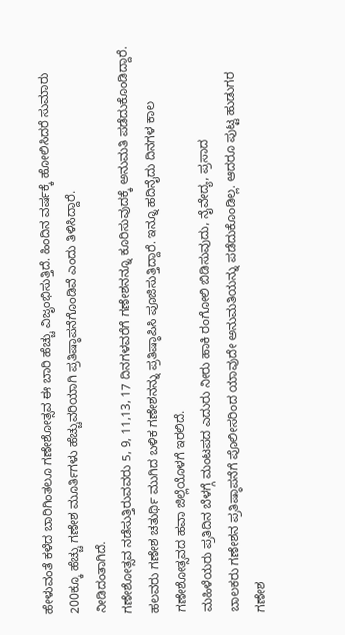ಹೇಳುವಂತೆ ಕಳೆದ ಬಾರಿಗಿಂತಲೂ ಗಣೇಶೋತ್ಸವ ಈ ಬಾರಿ ಹೆಚ್ಚು ವಿಜೃಂಭಿಸುತ್ತಿದೆ. ಹಿಂದಿನ ವರ್ಷಕ್ಕೆ ಹೋಲಿಸಿದರೆ ಸುಮಾರು 200ಕ್ಕೂ ಹೆಚ್ಚು ಗಣೇಶ ಮೂರ್ತಿಗಳು ಹೆಚ್ಚುವರಿಯಾಗಿ ಪ್ರತಿಷ್ಠಾಪನೆಗೊಂಡಿವೆ ಎಂದು ತಿಳಿಸಿದ್ದಾರೆ.
ನೀಡಿದಂತಾಗಿದೆ.
ಗಣೇಶೋತ್ಸವ ನಡೆಸುತ್ತಿರುವವರು 5, 9, 11,13, 17 ದಿನಗಳವರೆಗೆ ಗಣೇಶನನ್ನೂ ಕೂರಿಸುವುದಕ್ಕೆ ಅನುಮತಿ ಪಡೆದುಕೊಂಡಿದ್ದಾರೆ. ಹಲವರು ಗಣೇಶ ಚತುರ್ಥಿ ಮುಗಿದ ಬಳಿಕ ಗಣೇಶನನ್ನು ಪ್ರತಿಷ್ಠಾಪಿಸಿ ಪೂಜಿಸುತ್ತಿದ್ದಾರೆ. ಇನ್ನೂ ಹದಿನೈದು ದಿನಗಳ ಕಾಲ ಗಣೇಶೋತ್ಸವದ ಹವಾ ಜಿಲ್ಲೆಯೊಳಗೆ ಇರಲಿದೆ.
ಮಹಿಳೆಯರು ಪ್ರತಿದಿನ ಬೆಳಗ್ಗೆ ಮಂಟಪದ ಎದುರು ನೀರು ಹಾಕಿ ರಂಗೋಲಿ ಬಿಡಿಸುವುದು, ನೈವೇದ್ಯ, ಪ್ರಸಾದ
ಬಾಲಕರು ಗಣೇಶನ ಪ್ರತಿಷ್ಠಾಪನೆಗೆ ಪೊಲೀಸರಿಂದ ಯಾವುದೇ ಅನುಮತಿಯನ್ನು ಪಡೆದುಕೊಂಡಿಲ್ಲ. ಆದರೂ ಪುಟ್ಟ ಹುಡುಗರ ಗಣೇಶ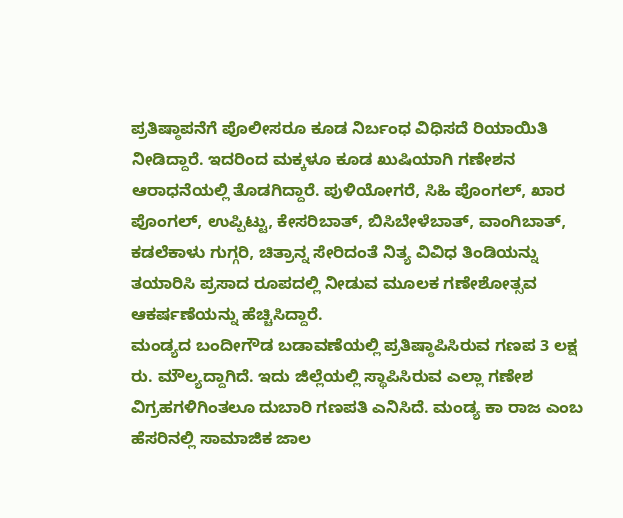ಪ್ರತಿಷ್ಠಾಪನೆಗೆ ಪೊಲೀಸರೂ ಕೂಡ ನಿರ್ಬಂಧ ವಿಧಿಸದೆ ರಿಯಾಯಿತಿ ನೀಡಿದ್ದಾರೆ. ಇದರಿಂದ ಮಕ್ಕಳೂ ಕೂಡ ಖುಷಿಯಾಗಿ ಗಣೇಶನ ಆರಾಧನೆಯಲ್ಲಿ ತೊಡಗಿದ್ದಾರೆ. ಪುಳಿಯೋಗರೆ, ಸಿಹಿ ಪೊಂಗಲ್, ಖಾರ ಪೊಂಗಲ್, ಉಪ್ಪಿಟ್ಟು, ಕೇಸರಿಬಾತ್, ಬಿಸಿಬೇಳೆಬಾತ್, ವಾಂಗಿಬಾತ್, ಕಡಲೆಕಾಳು ಗುಗ್ಗರಿ, ಚಿತ್ರಾನ್ನ ಸೇರಿದಂತೆ ನಿತ್ಯ ವಿವಿಧ ತಿಂಡಿಯನ್ನು ತಯಾರಿಸಿ ಪ್ರಸಾದ ರೂಪದಲ್ಲಿ ನೀಡುವ ಮೂಲಕ ಗಣೇಶೋತ್ಸವ ಆಕರ್ಷಣೆಯನ್ನು ಹೆಚ್ಚಿಸಿದ್ದಾರೆ.
ಮಂಡ್ಯದ ಬಂದೀಗೌಡ ಬಡಾವಣೆಯಲ್ಲಿ ಪ್ರತಿಷ್ಠಾಪಿಸಿರುವ ಗಣಪ 3 ಲಕ್ಷ ರು. ಮೌಲ್ಯದ್ದಾಗಿದೆ. ಇದು ಜಿಲ್ಲೆಯಲ್ಲಿ ಸ್ಥಾಪಿಸಿರುವ ಎಲ್ಲಾ ಗಣೇಶ ವಿಗ್ರಹಗಳಿಗಿಂತಲೂ ದುಬಾರಿ ಗಣಪತಿ ಎನಿಸಿದೆ. ಮಂಡ್ಯ ಕಾ ರಾಜ ಎಂಬ ಹೆಸರಿನಲ್ಲಿ ಸಾಮಾಜಿಕ ಜಾಲ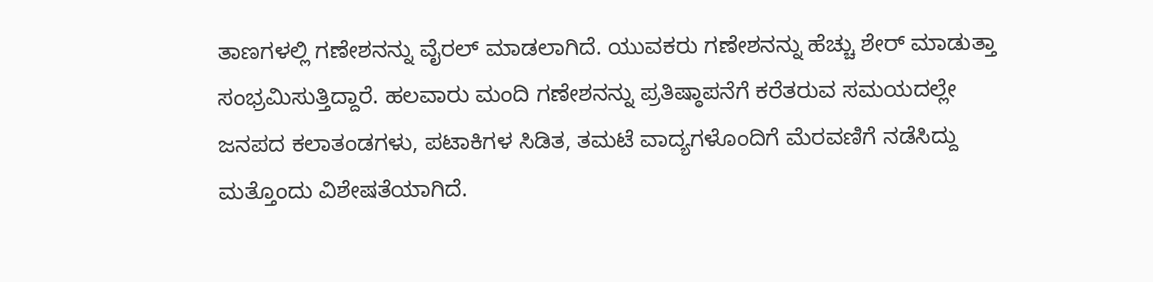ತಾಣಗಳಲ್ಲಿ ಗಣೇಶನನ್ನು ವೈರಲ್ ಮಾಡಲಾಗಿದೆ. ಯುವಕರು ಗಣೇಶನನ್ನು ಹೆಚ್ಚು ಶೇರ್ ಮಾಡುತ್ತಾ ಸಂಭ್ರಮಿಸುತ್ತಿದ್ದಾರೆ. ಹಲವಾರು ಮಂದಿ ಗಣೇಶನನ್ನು ಪ್ರತಿಷ್ಠಾಪನೆಗೆ ಕರೆತರುವ ಸಮಯದಲ್ಲೇ ಜನಪದ ಕಲಾತಂಡಗಳು, ಪಟಾಕಿಗಳ ಸಿಡಿತ, ತಮಟೆ ವಾದ್ಯಗಳೊಂದಿಗೆ ಮೆರವಣಿಗೆ ನಡೆಸಿದ್ದು ಮತ್ತೊಂದು ವಿಶೇಷತೆಯಾಗಿದೆ.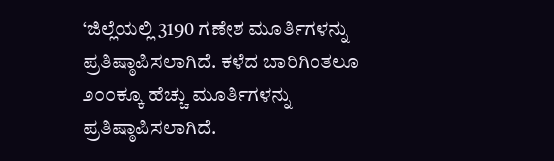‘ಜಿಲ್ಲೆಯಲ್ಲಿ 3190 ಗಣೇಶ ಮೂರ್ತಿಗಳನ್ನು ಪ್ರತಿಷ್ಠಾಪಿಸಲಾಗಿದೆ. ಕಳೆದ ಬಾರಿಗಿಂತಲೂ ೨೦೦ಕ್ಕೂ ಹೆಚ್ಚು ಮೂರ್ತಿಗಳನ್ನು ಪ್ರತಿಷ್ಠಾಪಿಸಲಾಗಿದೆ.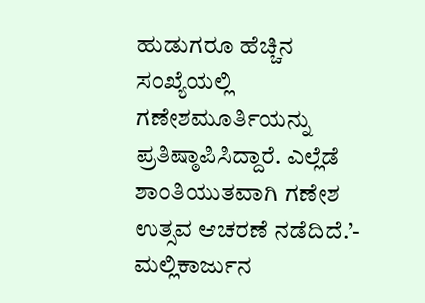ಹುಡುಗರೂ ಹೆಚ್ಚಿನ ಸಂಖ್ಯೆಯಲ್ಲಿ ಗಣೇಶಮೂರ್ತಿಯನ್ನು ಪ್ರತಿಷ್ಠಾಪಿಸಿದ್ದಾರೆ. ಎಲ್ಲೆಡೆ ಶಾಂತಿಯುತವಾಗಿ ಗಣೇಶ ಉತ್ಸವ ಆಚರಣೆ ನಡೆದಿದೆ.’- ಮಲ್ಲಿಕಾರ್ಜುನ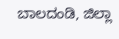ಬಾಲದಂಡಿ, ಜಿಲ್ಲಾ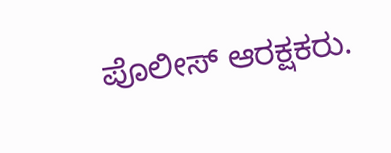ಪೊಲೀಸ್ ಆರಕ್ಷಕರು.